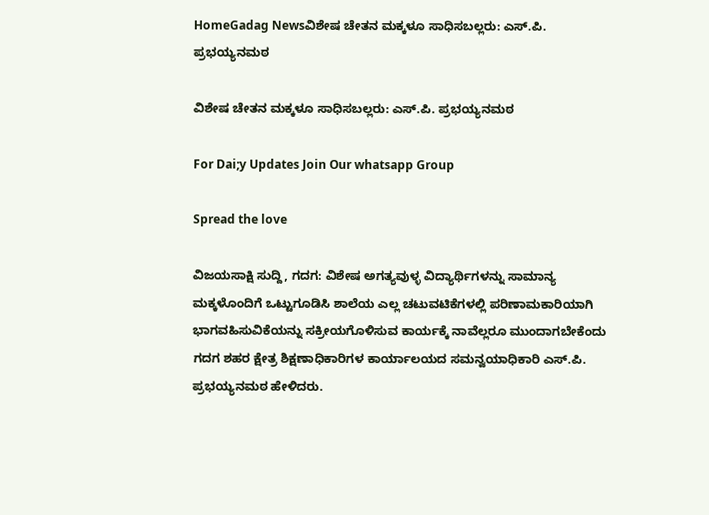HomeGadag Newsವಿಶೇಷ ಚೇತನ ಮಕ್ಕಳೂ ಸಾಧಿಸಬಲ್ಲರು: ಎಸ್.ಪಿ. ಪ್ರಭಯ್ಯನಮಠ

ವಿಶೇಷ ಚೇತನ ಮಕ್ಕಳೂ ಸಾಧಿಸಬಲ್ಲರು: ಎಸ್.ಪಿ. ಪ್ರಭಯ್ಯನಮಠ

For Dai;y Updates Join Our whatsapp Group

Spread the love

ವಿಜಯಸಾಕ್ಷಿ ಸುದ್ದಿ, ಗದಗ: ವಿಶೇಷ ಅಗತ್ಯವುಳ್ಳ ವಿದ್ಯಾರ್ಥಿಗಳನ್ನು ಸಾಮಾನ್ಯ ಮಕ್ಕಳೊಂದಿಗೆ ಒಟ್ಟುಗೂಡಿಸಿ ಶಾಲೆಯ ಎಲ್ಲ ಚಟುವಟಿಕೆಗಳಲ್ಲಿ ಪರಿಣಾಮಕಾರಿಯಾಗಿ ಭಾಗವಹಿಸುವಿಕೆಯನ್ನು ಸಕ್ರೀಯಗೊಳಿಸುವ ಕಾರ್ಯಕ್ಕೆ ನಾವೆಲ್ಲರೂ ಮುಂದಾಗಬೇಕೆಂದು ಗದಗ ಶಹರ ಕ್ಷೇತ್ರ ಶಿಕ್ಷಣಾಧಿಕಾರಿಗಳ ಕಾರ್ಯಾಲಯದ ಸಮನ್ವಯಾಧಿಕಾರಿ ಎಸ್.ಪಿ. ಪ್ರಭಯ್ಯನಮಠ ಹೇಳಿದರು.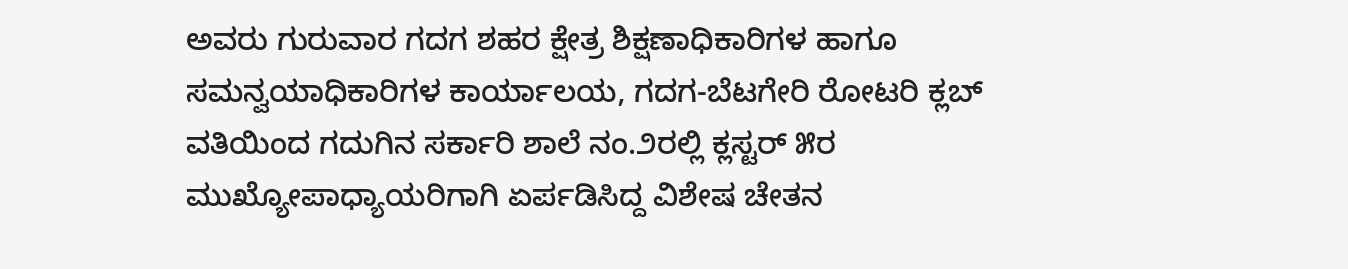ಅವರು ಗುರುವಾರ ಗದಗ ಶಹರ ಕ್ಷೇತ್ರ ಶಿಕ್ಷಣಾಧಿಕಾರಿಗಳ ಹಾಗೂ ಸಮನ್ವಯಾಧಿಕಾರಿಗಳ ಕಾರ್ಯಾಲಯ, ಗದಗ-ಬೆಟಗೇರಿ ರೋಟರಿ ಕ್ಲಬ್ ವತಿಯಿಂದ ಗದುಗಿನ ಸರ್ಕಾರಿ ಶಾಲೆ ನಂ.೨ರಲ್ಲಿ ಕ್ಲಸ್ಟರ್ ೫ರ ಮುಖ್ಯೋಪಾಧ್ಯಾಯರಿಗಾಗಿ ಏರ್ಪಡಿಸಿದ್ದ ವಿಶೇಷ ಚೇತನ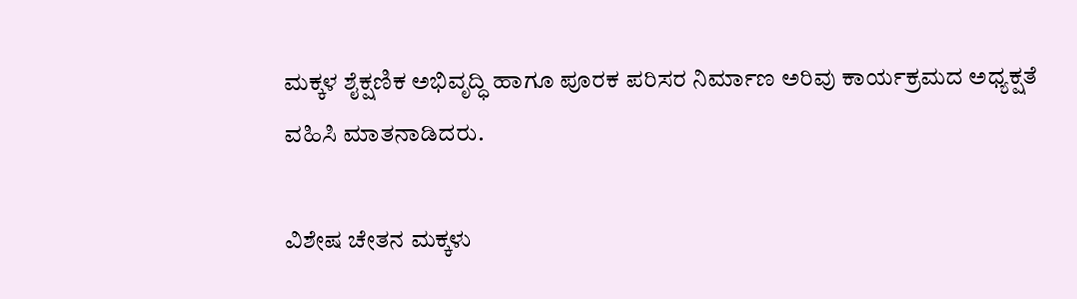ಮಕ್ಕಳ ಶೈಕ್ಷಣಿಕ ಅಭಿವೃದ್ಧಿ ಹಾಗೂ ಪೂರಕ ಪರಿಸರ ನಿರ್ಮಾಣ ಅರಿವು ಕಾರ್ಯಕ್ರಮದ ಅಧ್ಯಕ್ಷತೆ ವಹಿಸಿ ಮಾತನಾಡಿದರು.

ವಿಶೇಷ ಚೇತನ ಮಕ್ಕಳು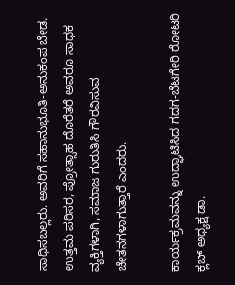ಸಾಧಿಸಬಲ್ಲರು. ಅವರಿಗೆ ಸಹಾನುಭೂತಿ-ಅನುಕಂಪ ಬೇಡ. ಉತ್ತಮ ಪರಿಸರ, ಪ್ರೋತ್ಸಾಹ ದೊರೆತರೆ ಅವರೂ ಸಾಧಕ ವ್ಯಕ್ತಿಗಳಾಗಿ, ಸಮಾಜ ಗುರುತಿಸಿ ಗೌರವಿಸುವ ಚೇತನಗಳಾಗುತ್ತಾರೆ ಎಂದರು.

ಕಾರ್ಯಕ್ರಮವನ್ನು ಉದ್ಘಾಟಿಸಿದ ಗದಗ-ಬೆಟಗೇರಿ ರೋಟರಿ ಕ್ಲಬ್ ಅಧ್ಯಕ್ಷ ಡಾ.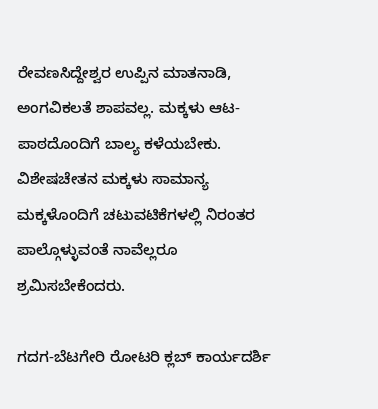ರೇವಣಸಿದ್ದೇಶ್ವರ ಉಪ್ಪಿನ ಮಾತನಾಡಿ, ಅಂಗವಿಕಲತೆ ಶಾಪವಲ್ಲ. ಮಕ್ಕಳು ಆಟ-ಪಾಠದೊಂದಿಗೆ ಬಾಲ್ಯ ಕಳೆಯಬೇಕು. ವಿಶೇಷಚೇತನ ಮಕ್ಕಳು ಸಾಮಾನ್ಯ ಮಕ್ಕಳೊಂದಿಗೆ ಚಟುವಟಿಕೆಗಳಲ್ಲಿ ನಿರಂತರ ಪಾಲ್ಗೊಳ್ಳುವಂತೆ ನಾವೆಲ್ಲರೂ ಶ್ರಮಿಸಬೇಕೆಂದರು.

ಗದಗ-ಬೆಟಗೇರಿ ರೋಟರಿ ಕ್ಲಬ್ ಕಾರ್ಯದರ್ಶಿ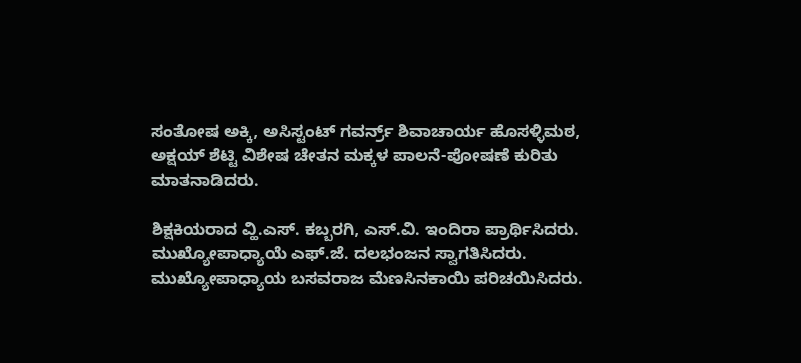ಸಂತೋಷ ಅಕ್ಕಿ, ಅಸಿಸ್ಟಂಟ್ ಗವರ್ನ್ರ್ ಶಿವಾಚಾರ್ಯ ಹೊಸಳ್ಳಿಮಠ, ಅಕ್ಷಯ್ ಶೆಟ್ಟಿ ವಿಶೇಷ ಚೇತನ ಮಕ್ಕಳ ಪಾಲನೆ-ಪೋಷಣೆ ಕುರಿತು ಮಾತನಾಡಿದರು.

ಶಿಕ್ಷಕಿಯರಾದ ವ್ಹಿ.ಎಸ್. ಕಬ್ಬರಗಿ, ಎಸ್.ವಿ. ಇಂದಿರಾ ಪ್ರಾರ್ಥಿಸಿದರು. ಮುಖ್ಯೋಪಾಧ್ಯಾಯೆ ಎಫ್.ಜೆ. ದಲಭಂಜನ ಸ್ವಾಗತಿಸಿದರು. ಮುಖ್ಯೋಪಾಧ್ಯಾಯ ಬಸವರಾಜ ಮೆಣಸಿನಕಾಯಿ ಪರಿಚಯಿಸಿದರು.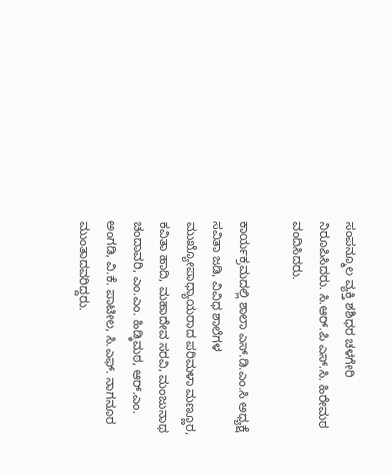ಸಂಪನ್ಮೂಲ ವ್ಯಕ್ತಿ ಶಶಿಧರ ಚಳಗೇರಿ ನಿರೂಪಿಸಿದರು. ಸಿ.ಆರ್.ಪಿ ಎಸ್.ಸಿ. ಹಿರೇಮಠ ವಂದಿಸಿದರು.

ಕಾರ್ಯಕ್ರಮದಲ್ಲಿ ಶಾಲಾ ಎಸ್.ಡಿ.ಎಂ.ಸಿ ಅಧ್ಯಕ್ಷೆ ಸವಿತಾ ಜಡಿ, ವಿವಿಧ ಶಾಲೆಗಳ ಮುಖ್ಯೋಪಾಧ್ಯಾಯರಾದ ಪರಿಮಳಾ ಮಣ್ಣೂರ, ಕವಿತಾ ಹಾದಿ, ಮಹಾದೇವ ಸರವಿ, ಮಂಜುನಾಥ ಚಂದಾವರಿ, ಎಂ.ಎಂ. ಹಿಡ್ಕಿಮಠ, ಆರ್.ಎಂ. ಅಂಗಡಿ, ವಿ.ಕೆ. ಪಾಟೀಲ, ಸಿ.ಎಫ್. ನಾಗನೂರ ಮುಂತಾದವರಿದ್ದರು.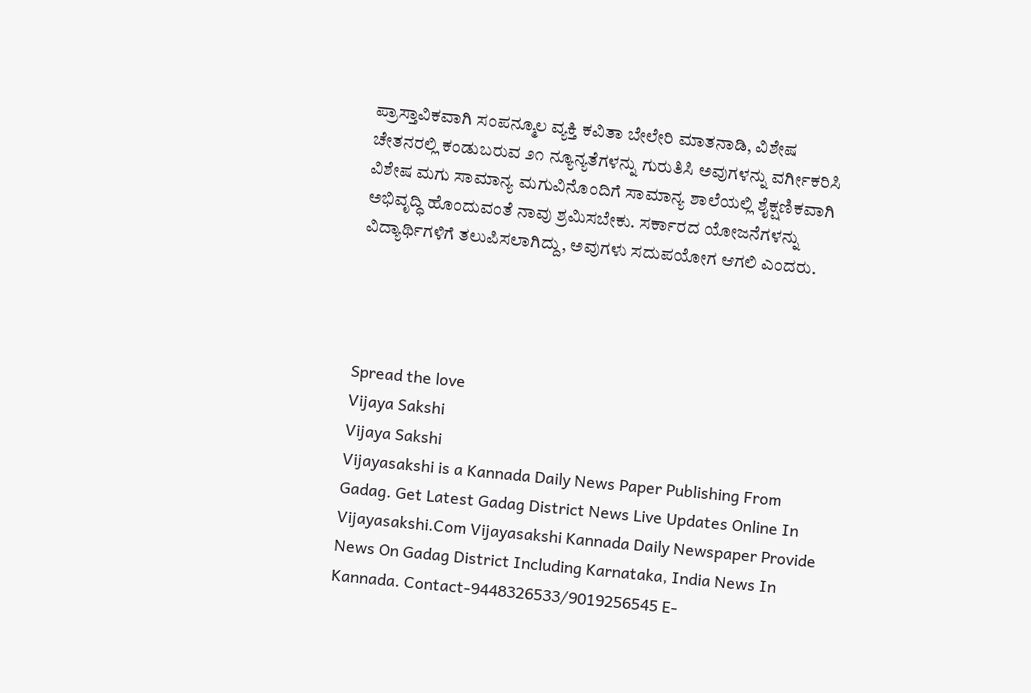ಪ್ರಾಸ್ತಾವಿಕವಾಗಿ ಸಂಪನ್ಮೂಲ ವ್ಯಕ್ತಿ ಕವಿತಾ ಬೇಲೇರಿ ಮಾತನಾಡಿ, ವಿಶೇಷ ಚೇತನರಲ್ಲಿ ಕಂಡುಬರುವ ೨೧ ನ್ಯೂನ್ಯತೆಗಳನ್ನು ಗುರುತಿಸಿ ಅವುಗಳನ್ನು ವರ್ಗೀಕರಿಸಿ ವಿಶೇಷ ಮಗು ಸಾಮಾನ್ಯ ಮಗುವಿನೊಂದಿಗೆ ಸಾಮಾನ್ಯ ಶಾಲೆಯಲ್ಲಿ ಶೈಕ್ಷಣಿಕವಾಗಿ ಅಭಿವೃದ್ಧಿ ಹೊಂದುವಂತೆ ನಾವು ಶ್ರಮಿಸಬೇಕು. ಸರ್ಕಾರದ ಯೋಜನೆಗಳನ್ನು ವಿದ್ಯಾರ್ಥಿಗಳಿಗೆ ತಲುಪಿಸಲಾಗಿದ್ದು, ಅವುಗಳು ಸದುಪಯೋಗ ಆಗಲಿ ಎಂದರು.




Spread the love
Vijaya Sakshi
Vijaya Sakshi
Vijayasakshi is a Kannada Daily News Paper Publishing From Gadag. Get Latest Gadag District News Live Updates Online In Vijayasakshi.Com Vijayasakshi Kannada Daily Newspaper Provide News On Gadag District Including Karnataka, India News In Kannada. Contact-9448326533/9019256545 E-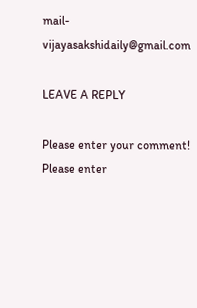mail-vijayasakshidaily@gmail.com

LEAVE A REPLY

Please enter your comment!
Please enter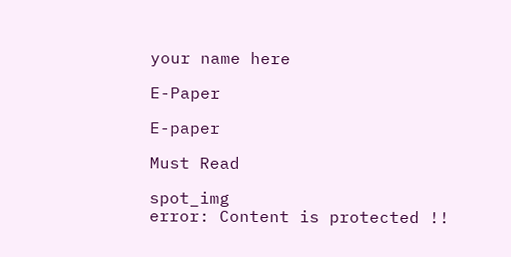your name here

E-Paper

E-paper

Must Read

spot_img
error: Content is protected !!